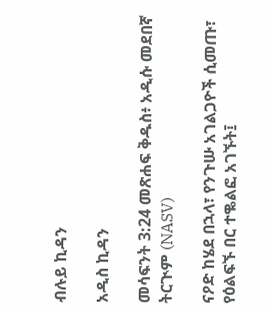ብሉይ ኪዳን

አዲስ ኪዳን

መሳፍንት 3:24 መጽሐፍ ቅዱስ፥ አዲሱ መደበኛ ትርጒም (NASV)

ናዖድ ከሄደ በኋላ፣ የንጉሡ አገልጋዮች ሲመጡ፣ የዕልፍኙ በር ተቈልፎ አገኙት፤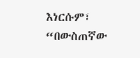እነርሱም፣ “በውስጠኛው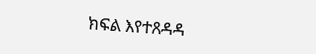ክፍል እየተጸዳዳ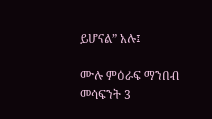ይሆናል” አሉ፤

ሙሉ ምዕራፍ ማንበብ መሳፍንት 3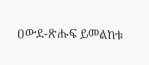ዐውደ-ጽሑፍ ይመልከቱ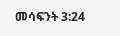መሳፍንት 3:24